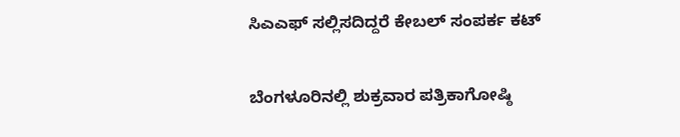ಸಿಎಎಫ್ ಸಲ್ಲಿಸದಿದ್ದರೆ ಕೇಬಲ್ ಸಂಪರ್ಕ ಕಟ್

ಬೆಂಗಳೂರಿನಲ್ಲಿ ಶುಕ್ರವಾರ ಪತ್ರಿಕಾಗೋಷ್ಠಿ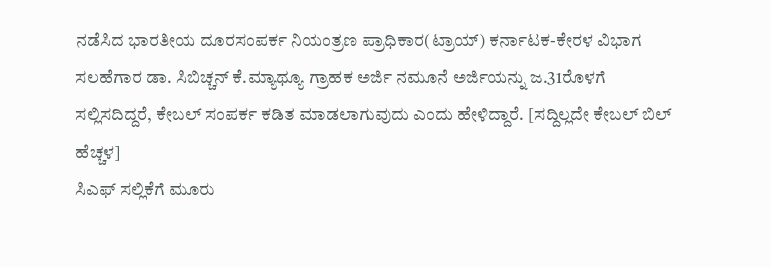ನಡೆಸಿದ ಭಾರತೀಯ ದೂರಸಂಪರ್ಕ ನಿಯಂತ್ರಣ ಪ್ರಾಧಿಕಾರ(ಟ್ರಾಯ್) ಕರ್ನಾಟಕ-ಕೇರಳ ವಿಭಾಗ ಸಲಹೆಗಾರ ಡಾ. ಸಿಬಿಚ್ಚನ್ ಕೆ.ಮ್ಯಾಥ್ಯೂ ಗ್ರಾಹಕ ಅರ್ಜಿ ನಮೂನೆ ಅರ್ಜಿಯನ್ನು ಜ.31ರೊಳಗೆ ಸಲ್ಲಿಸದಿದ್ದರೆ, ಕೇಬಲ್ ಸಂಪರ್ಕ ಕಡಿತ ಮಾಡಲಾಗುವುದು ಎಂದು ಹೇಳಿದ್ದಾರೆ. [ಸದ್ದಿಲ್ಲದೇ ಕೇಬಲ್ ಬಿಲ್ ಹೆಚ್ಚಳ]
ಸಿಎಫ್ ಸಲ್ಲಿಕೆಗೆ ಮೂರು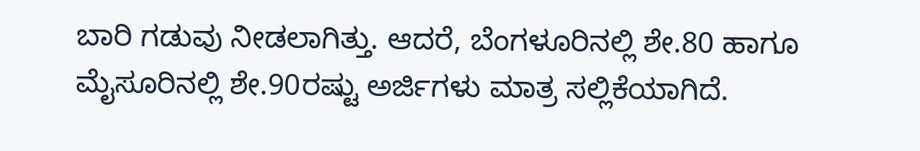ಬಾರಿ ಗಡುವು ನೀಡಲಾಗಿತ್ತು. ಆದರೆ, ಬೆಂಗಳೂರಿನಲ್ಲಿ ಶೇ.80 ಹಾಗೂ ಮೈಸೂರಿನಲ್ಲಿ ಶೇ.90ರಷ್ಟು ಅರ್ಜಿಗಳು ಮಾತ್ರ ಸಲ್ಲಿಕೆಯಾಗಿದೆ.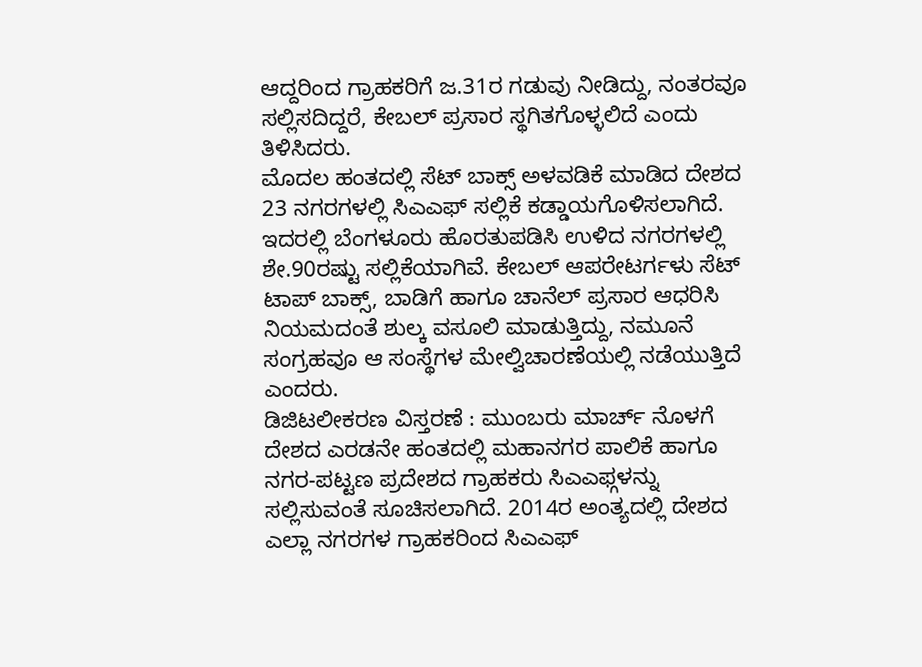ಆದ್ದರಿಂದ ಗ್ರಾಹಕರಿಗೆ ಜ.31ರ ಗಡುವು ನೀಡಿದ್ದು, ನಂತರವೂ ಸಲ್ಲಿಸದಿದ್ದರೆ, ಕೇಬಲ್ ಪ್ರಸಾರ ಸ್ಥಗಿತಗೊಳ್ಳಲಿದೆ ಎಂದು ತಿಳಿಸಿದರು.
ಮೊದಲ ಹಂತದಲ್ಲಿ ಸೆಟ್ ಬಾಕ್ಸ್ ಅಳವಡಿಕೆ ಮಾಡಿದ ದೇಶದ 23 ನಗರಗಳಲ್ಲಿ ಸಿಎಎಫ್ ಸಲ್ಲಿಕೆ ಕಡ್ಡಾಯಗೊಳಿಸಲಾಗಿದೆ. ಇದರಲ್ಲಿ ಬೆಂಗಳೂರು ಹೊರತುಪಡಿಸಿ ಉಳಿದ ನಗರಗಳಲ್ಲಿ ಶೇ.90ರಷ್ಟು ಸಲ್ಲಿಕೆಯಾಗಿವೆ. ಕೇಬಲ್ ಆಪರೇಟರ್ಗಳು ಸೆಟ್ ಟಾಪ್ ಬಾಕ್ಸ್, ಬಾಡಿಗೆ ಹಾಗೂ ಚಾನೆಲ್ ಪ್ರಸಾರ ಆಧರಿಸಿ ನಿಯಮದಂತೆ ಶುಲ್ಕ ವಸೂಲಿ ಮಾಡುತ್ತಿದ್ದು, ನಮೂನೆ ಸಂಗ್ರಹವೂ ಆ ಸಂಸ್ಥೆಗಳ ಮೇಲ್ವಿಚಾರಣೆಯಲ್ಲಿ ನಡೆಯುತ್ತಿದೆ ಎಂದರು.
ಡಿಜಿಟಲೀಕರಣ ವಿಸ್ತರಣೆ : ಮುಂಬರು ಮಾರ್ಚ್ ನೊಳಗೆ ದೇಶದ ಎರಡನೇ ಹಂತದಲ್ಲಿ ಮಹಾನಗರ ಪಾಲಿಕೆ ಹಾಗೂ ನಗರ-ಪಟ್ಟಣ ಪ್ರದೇಶದ ಗ್ರಾಹಕರು ಸಿಎಎಫ್ಗಳನ್ನು ಸಲ್ಲಿಸುವಂತೆ ಸೂಚಿಸಲಾಗಿದೆ. 2014ರ ಅಂತ್ಯದಲ್ಲಿ ದೇಶದ ಎಲ್ಲಾ ನಗರಗಳ ಗ್ರಾಹಕರಿಂದ ಸಿಎಎಫ್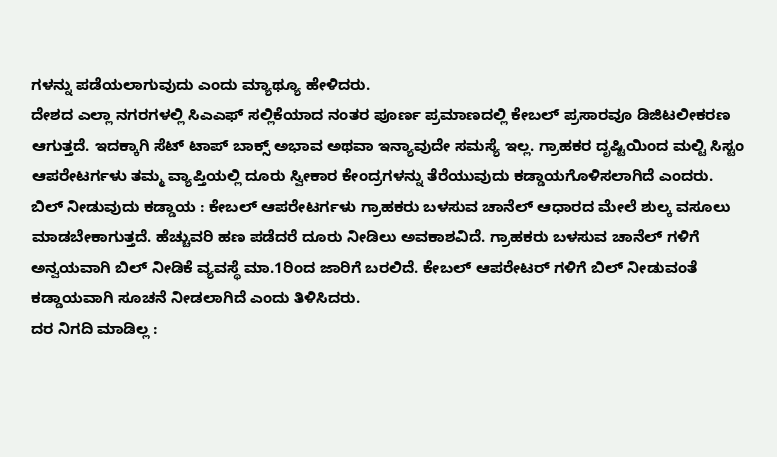ಗಳನ್ನು ಪಡೆಯಲಾಗುವುದು ಎಂದು ಮ್ಯಾಥ್ಯೂ ಹೇಳಿದರು.
ದೇಶದ ಎಲ್ಲಾ ನಗರಗಳಲ್ಲಿ ಸಿಎಎಫ್ ಸಲ್ಲಿಕೆಯಾದ ನಂತರ ಪೂರ್ಣ ಪ್ರಮಾಣದಲ್ಲಿ ಕೇಬಲ್ ಪ್ರಸಾರವೂ ಡಿಜಿಟಲೀಕರಣ ಆಗುತ್ತದೆ. ಇದಕ್ಕಾಗಿ ಸೆಟ್ ಟಾಪ್ ಬಾಕ್ಸ್ ಅಭಾವ ಅಥವಾ ಇನ್ಯಾವುದೇ ಸಮಸ್ಯೆ ಇಲ್ಲ. ಗ್ರಾಹಕರ ದೃಷ್ಟಿಯಿಂದ ಮಲ್ಟಿ ಸಿಸ್ಟಂ ಆಪರೇಟರ್ಗಳು ತಮ್ಮ ವ್ಯಾಪ್ತಿಯಲ್ಲಿ ದೂರು ಸ್ವೀಕಾರ ಕೇಂದ್ರಗಳನ್ನು ತೆರೆಯುವುದು ಕಡ್ಡಾಯಗೊಳಿಸಲಾಗಿದೆ ಎಂದರು.
ಬಿಲ್ ನೀಡುವುದು ಕಡ್ಡಾಯ : ಕೇಬಲ್ ಆಪರೇಟರ್ಗಳು ಗ್ರಾಹಕರು ಬಳಸುವ ಚಾನೆಲ್ ಆಧಾರದ ಮೇಲೆ ಶುಲ್ಕ ವಸೂಲು ಮಾಡಬೇಕಾಗುತ್ತದೆ. ಹೆಚ್ಚುವರಿ ಹಣ ಪಡೆದರೆ ದೂರು ನೀಡಿಲು ಅವಕಾಶವಿದೆ. ಗ್ರಾಹಕರು ಬಳಸುವ ಚಾನೆಲ್ ಗಳಿಗೆ ಅನ್ವಯವಾಗಿ ಬಿಲ್ ನೀಡಿಕೆ ವ್ಯವಸ್ಥೆ ಮಾ.1ರಿಂದ ಜಾರಿಗೆ ಬರಲಿದೆ. ಕೇಬಲ್ ಆಪರೇಟರ್ ಗಳಿಗೆ ಬಿಲ್ ನೀಡುವಂತೆ ಕಡ್ಡಾಯವಾಗಿ ಸೂಚನೆ ನೀಡಲಾಗಿದೆ ಎಂದು ತಿಳಿಸಿದರು.
ದರ ನಿಗದಿ ಮಾಡಿಲ್ಲ :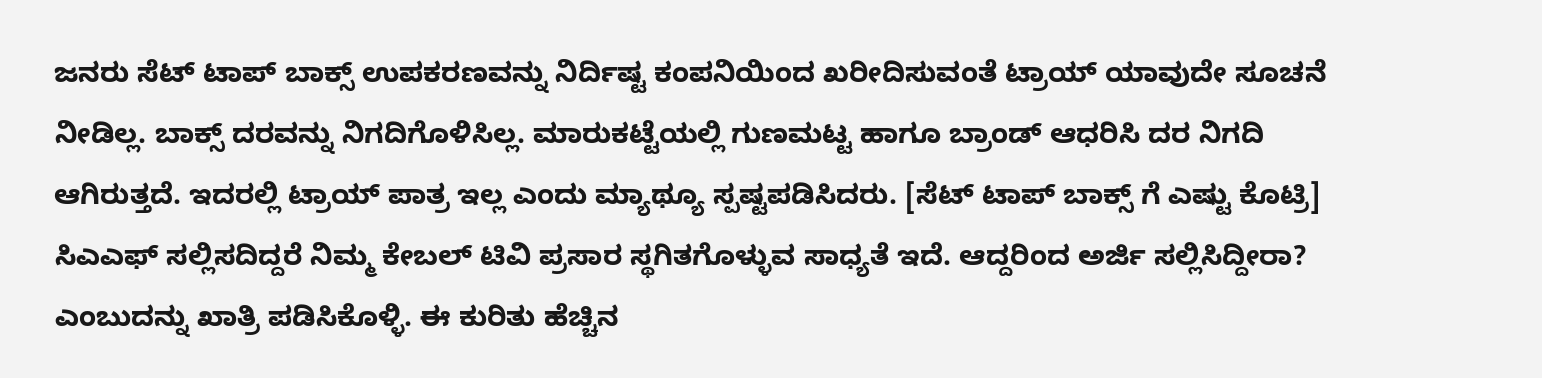ಜನರು ಸೆಟ್ ಟಾಪ್ ಬಾಕ್ಸ್ ಉಪಕರಣವನ್ನು ನಿರ್ದಿಷ್ಟ ಕಂಪನಿಯಿಂದ ಖರೀದಿಸುವಂತೆ ಟ್ರಾಯ್ ಯಾವುದೇ ಸೂಚನೆ ನೀಡಿಲ್ಲ. ಬಾಕ್ಸ್ ದರವನ್ನು ನಿಗದಿಗೊಳಿಸಿಲ್ಲ. ಮಾರುಕಟ್ಟೆಯಲ್ಲಿ ಗುಣಮಟ್ಟ ಹಾಗೂ ಬ್ರಾಂಡ್ ಆಧರಿಸಿ ದರ ನಿಗದಿ ಆಗಿರುತ್ತದೆ. ಇದರಲ್ಲಿ ಟ್ರಾಯ್ ಪಾತ್ರ ಇಲ್ಲ ಎಂದು ಮ್ಯಾಥ್ಯೂ ಸ್ಪಷ್ಟಪಡಿಸಿದರು. [ಸೆಟ್ ಟಾಪ್ ಬಾಕ್ಸ್ ಗೆ ಎಷ್ಟು ಕೊಟ್ರಿ]
ಸಿಎಎಫ್ ಸಲ್ಲಿಸದಿದ್ದರೆ ನಿಮ್ಮ ಕೇಬಲ್ ಟಿವಿ ಪ್ರಸಾರ ಸ್ಥಗಿತಗೊಳ್ಳುವ ಸಾಧ್ಯತೆ ಇದೆ. ಆದ್ದರಿಂದ ಅರ್ಜಿ ಸಲ್ಲಿಸಿದ್ದೀರಾ? ಎಂಬುದನ್ನು ಖಾತ್ರಿ ಪಡಿಸಿಕೊಳ್ಳಿ. ಈ ಕುರಿತು ಹೆಚ್ಚಿನ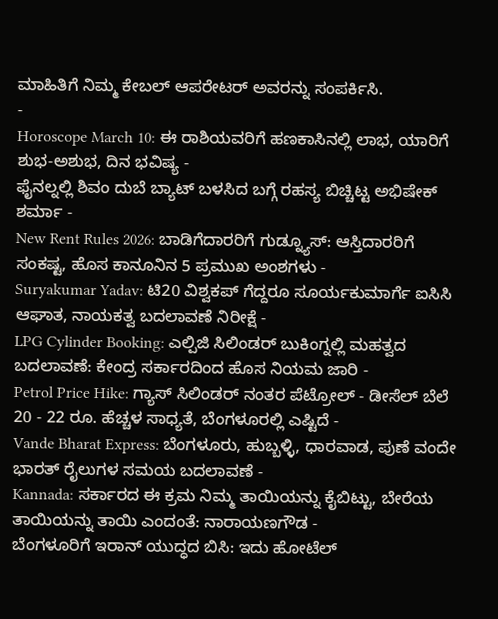ಮಾಹಿತಿಗೆ ನಿಮ್ಮ ಕೇಬಲ್ ಆಪರೇಟರ್ ಅವರನ್ನು ಸಂಪರ್ಕಿಸಿ.
-
Horoscope March 10: ಈ ರಾಶಿಯವರಿಗೆ ಹಣಕಾಸಿನಲ್ಲಿ ಲಾಭ, ಯಾರಿಗೆ ಶುಭ-ಅಶುಭ, ದಿನ ಭವಿಷ್ಯ -
ಫೈನಲ್ನಲ್ಲಿ ಶಿವಂ ದುಬೆ ಬ್ಯಾಟ್ ಬಳಸಿದ ಬಗ್ಗೆ ರಹಸ್ಯ ಬಿಚ್ಚಿಟ್ಟ ಅಭಿಷೇಕ್ ಶರ್ಮಾ -
New Rent Rules 2026: ಬಾಡಿಗೆದಾರರಿಗೆ ಗುಡ್ನ್ಯೂಸ್: ಆಸ್ತಿದಾರರಿಗೆ ಸಂಕಷ್ಟ, ಹೊಸ ಕಾನೂನಿನ 5 ಪ್ರಮುಖ ಅಂಶಗಳು -
Suryakumar Yadav: ಟಿ20 ವಿಶ್ವಕಪ್ ಗೆದ್ದರೂ ಸೂರ್ಯಕುಮಾರ್ಗೆ ಐಸಿಸಿ ಆಘಾತ, ನಾಯಕತ್ವ ಬದಲಾವಣೆ ನಿರೀಕ್ಷೆ -
LPG Cylinder Booking: ಎಲ್ಪಿಜಿ ಸಿಲಿಂಡರ್ ಬುಕಿಂಗ್ನಲ್ಲಿ ಮಹತ್ವದ ಬದಲಾವಣೆ: ಕೇಂದ್ರ ಸರ್ಕಾರದಿಂದ ಹೊಸ ನಿಯಮ ಜಾರಿ -
Petrol Price Hike: ಗ್ಯಾಸ್ ಸಿಲಿಂಡರ್ ನಂತರ ಪೆಟ್ರೋಲ್ - ಡೀಸೆಲ್ ಬೆಲೆ 20 - 22 ರೂ. ಹೆಚ್ಚಳ ಸಾಧ್ಯತೆ, ಬೆಂಗಳೂರಲ್ಲಿ ಎಷ್ಟಿದೆ -
Vande Bharat Express: ಬೆಂಗಳೂರು, ಹುಬ್ಬಳ್ಳಿ, ಧಾರವಾಡ, ಪುಣೆ ವಂದೇ ಭಾರತ್ ರೈಲುಗಳ ಸಮಯ ಬದಲಾವಣೆ -
Kannada: ಸರ್ಕಾರದ ಈ ಕ್ರಮ ನಿಮ್ಮ ತಾಯಿಯನ್ನು ಕೈಬಿಟ್ಟು, ಬೇರೆಯ ತಾಯಿಯನ್ನು ತಾಯಿ ಎಂದಂತೆ: ನಾರಾಯಣಗೌಡ -
ಬೆಂಗಳೂರಿಗೆ ಇರಾನ್ ಯುದ್ಧದ ಬಿಸಿ: ಇದು ಹೋಟೆಲ್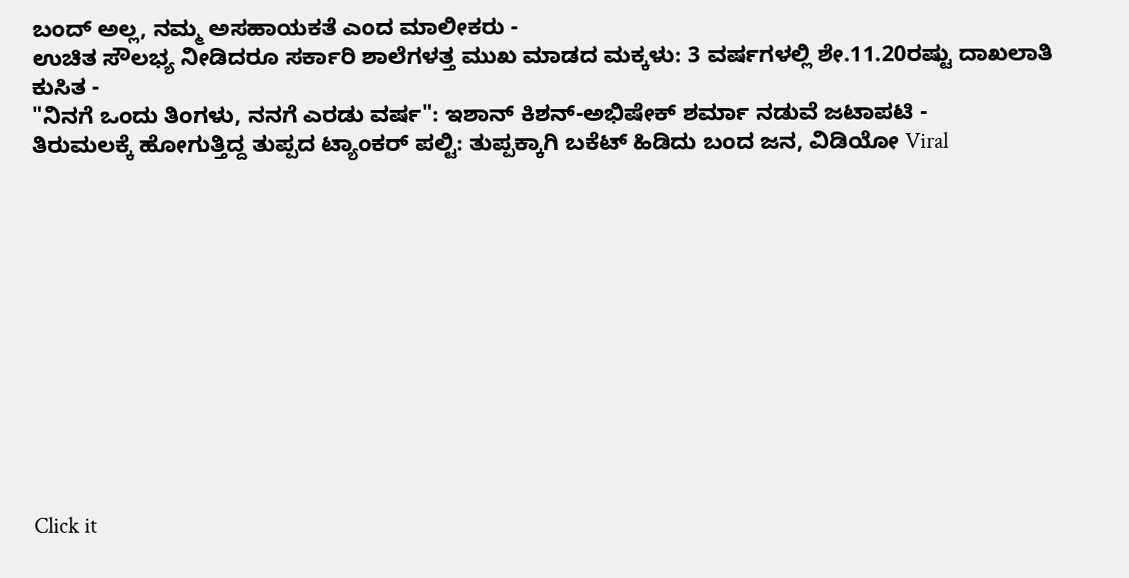ಬಂದ್ ಅಲ್ಲ, ನಮ್ಮ ಅಸಹಾಯಕತೆ ಎಂದ ಮಾಲೀಕರು -
ಉಚಿತ ಸೌಲಭ್ಯ ನೀಡಿದರೂ ಸರ್ಕಾರಿ ಶಾಲೆಗಳತ್ತ ಮುಖ ಮಾಡದ ಮಕ್ಕಳು: 3 ವರ್ಷಗಳಲ್ಲಿ ಶೇ.11.20ರಷ್ಟು ದಾಖಲಾತಿ ಕುಸಿತ -
"ನಿನಗೆ ಒಂದು ತಿಂಗಳು, ನನಗೆ ಎರಡು ವರ್ಷ": ಇಶಾನ್ ಕಿಶನ್-ಅಭಿಷೇಕ್ ಶರ್ಮಾ ನಡುವೆ ಜಟಾಪಟಿ -
ತಿರುಮಲಕ್ಕೆ ಹೋಗುತ್ತಿದ್ದ ತುಪ್ಪದ ಟ್ಯಾಂಕರ್ ಪಲ್ಟಿ: ತುಪ್ಪಕ್ಕಾಗಿ ಬಕೆಟ್ ಹಿಡಿದು ಬಂದ ಜನ, ವಿಡಿಯೋ Viral












Click it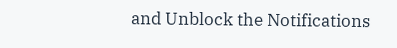and Unblock the Notifications